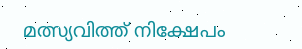മത്സ്യവിത്ത് നിക്ഷേപം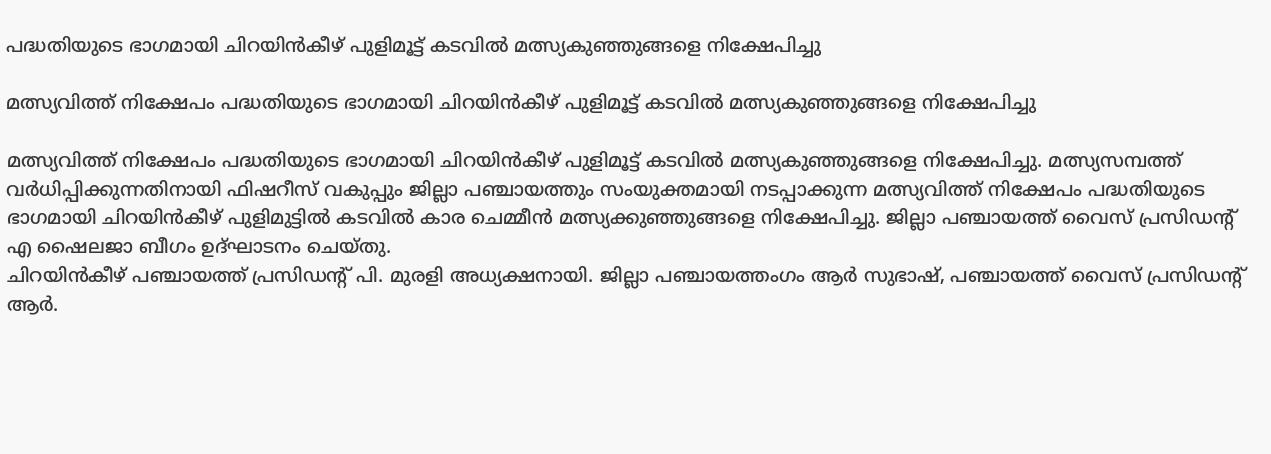പദ്ധതിയുടെ ഭാഗമായി ചിറയിൻകീഴ് പുളിമൂട്ട് കടവിൽ മത്സ്യകുഞ്ഞുങ്ങളെ നിക്ഷേപിച്ചു

മത്സ്യവിത്ത് നിക്ഷേപം പദ്ധതിയുടെ ഭാഗമായി ചിറയിൻകീഴ് പുളിമൂട്ട് കടവിൽ മത്സ്യകുഞ്ഞുങ്ങളെ നിക്ഷേപിച്ചു

മത്സ്യവിത്ത് നിക്ഷേപം പദ്ധതിയുടെ ഭാഗമായി ചിറയിൻകീഴ് പുളിമൂട്ട് കടവിൽ മത്സ്യകുഞ്ഞുങ്ങളെ നിക്ഷേപിച്ചു. മത്സ്യസമ്പത്ത് വർധിപ്പിക്കുന്നതിനായി ഫിഷറീസ് വകുപ്പും ജില്ലാ പഞ്ചായത്തും സംയുക്തമായി നടപ്പാക്കുന്ന മത്സ്യവിത്ത് നിക്ഷേപം പദ്ധതിയുടെ ഭാഗമായി ചിറയിൻകീഴ് പുളിമുട്ടിൽ കടവിൽ കാര ചെമ്മീൻ മത്സ്യക്കുഞ്ഞുങ്ങളെ നിക്ഷേപിച്ചു. ജില്ലാ പഞ്ചായത്ത് വൈസ് പ്രസിഡന്റ് എ ഷൈലജാ ബീഗം ഉദ്ഘാടനം ചെയ്തു.
ചിറയിൻകീഴ് പഞ്ചായത്ത് പ്രസിഡന്റ് പി. മുരളി അധ്യക്ഷനായി. ജില്ലാ പഞ്ചായത്തംഗം ആർ സുഭാഷ്, പഞ്ചായത്ത് വൈസ് പ്രസിഡന്റ് ആർ.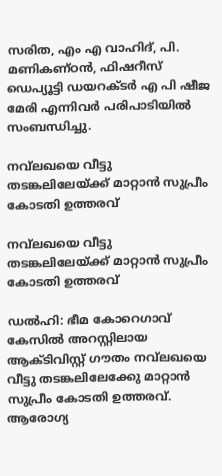സരിത, എം എ വാഹിദ്, പി. മണികണ്ഠൻ, ഫിഷറീസ് ഡെപ്യൂട്ടി ഡയറക്ടർ എ പി ഷീജ മേരി എന്നിവർ പരിപാടിയിൽ സംബന്ധിച്ചു.

നവ്‌ലഖയെ വീട്ടു തടങ്കലിലേയ്ക്ക് മാറ്റാന്‍ സുപ്രീം കോടതി ഉത്തരവ്

നവ്‌ലഖയെ വീട്ടു തടങ്കലിലേയ്ക്ക് മാറ്റാന്‍ സുപ്രീം കോടതി ഉത്തരവ്

ഡല്‍ഹി: ഭീമ കോറെഗാവ് കേസില്‍ അറസ്റ്റിലായ ആക്ടിവിസ്റ്റ് ഗൗതം നവ്‌ലഖയെ വീട്ടു തടങ്കലിലേക്കേു മാറ്റാന്‍ സുപ്രീം കോടതി ഉത്തരവ്. ആരോഗ്യ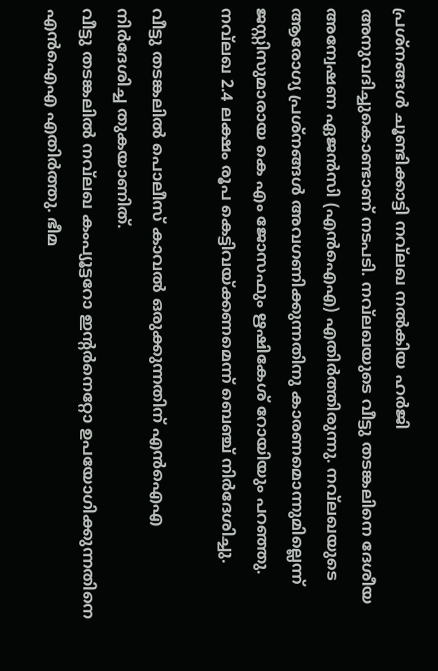പ്രശ്‌നങ്ങള്‍ ചൂണ്ടിക്കാട്ടി നവ്‌ലഖ നല്‍കിയ ഹര്‍ജി അനുവദിച്ചുകൊണ്ടാണ് നടപടി. നവ്‌ലഖയുടെ വീട്ടു തടങ്കലിനെ ദേശീയ അന്വേഷണ ഏജന്‍സി (എന്‍ഐഎ) എതിര്‍ത്തിരുന്നു. നവ്‌ലഖയുടെ ആരോഗ്യ പ്രശ്‌നങ്ങള്‍ അവഗണിക്കുന്നതിനു കാരണമൊന്നുമില്ലെന്ന് ജസ്റ്റിസുമാരായ കെ എം ജോസഫും ഋഷികേശ് റോയിയും പറഞ്ഞു. നവ്‌ലഖ 2.4 ലക്ഷം രൂപ കെട്ടിവയ്ക്കണമെന്ന് ബെഞ്ച് നിര്‍ദേശിച്ചു.

വീട്ടു തടങ്കലില്‍ പൊലീസ് കാവല്‍ ഒരുക്കുന്നതിന് എന്‍ഐഎ നിര്‍ദേശിച്ച തുകയാണിത്.
വീട്ടു തടങ്കലില്‍ നവ്‌ലഖ കംപ്യൂട്ടറോ ഇന്റര്‍നെറ്റോ ഉപയോഗിക്കുന്നതിനെ എന്‍ഐഎ എതിര്‍ത്തു. ഭീമ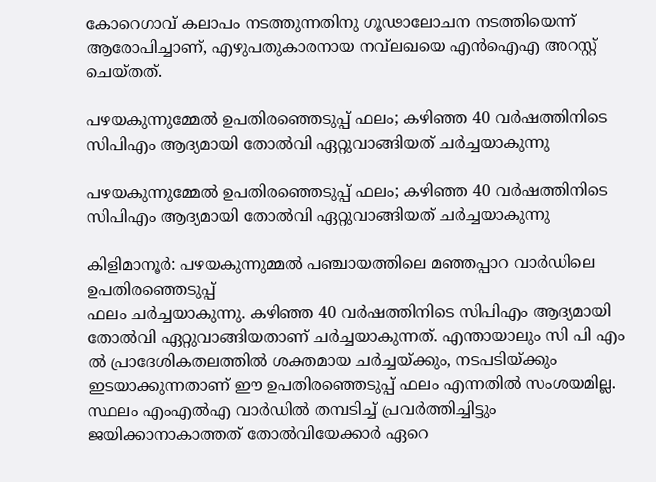കോറെഗാവ് കലാപം നടത്തുന്നതിനു ഗൂഢാലോചന നടത്തിയെന്ന് ആരോപിച്ചാണ്, എഴുപതുകാരനായ നവ്‌ലഖയെ എന്‍ഐഎ അറസ്റ്റ് ചെയ്തത്.

പഴയകുന്നുമ്മേൽ ഉപതിരഞ്ഞെടുപ്പ് ഫലം; കഴിഞ്ഞ 40 വർഷത്തിനിടെ സിപിഎം ആദ്യമായി തോൽവി ഏറ്റുവാങ്ങിയത് ചർച്ചയാകുന്നു

പഴയകുന്നുമ്മേൽ ഉപതിരഞ്ഞെടുപ്പ് ഫലം; കഴിഞ്ഞ 40 വർഷത്തിനിടെ സിപിഎം ആദ്യമായി തോൽവി ഏറ്റുവാങ്ങിയത് ചർച്ചയാകുന്നു

കിളിമാനൂർ: പഴയകുന്നുമ്മൽ പഞ്ചായത്തിലെ മഞ്ഞപ്പാറ വാർഡിലെ ഉപതിരഞ്ഞെടുപ്പ്
ഫലം ചർച്ചയാകുന്നു. കഴിഞ്ഞ 40 വർഷത്തിനിടെ സിപിഎം ആദ്യമായി തോൽവി ഏറ്റുവാങ്ങിയതാണ് ചർച്ചയാകുന്നത്. എന്തായാലും സി പി എം ൽ പ്രാദേശികതലത്തിൽ ശക്തമായ ചർച്ചയ്ക്കും, നടപടിയ്ക്കും ഇടയാക്കുന്നതാണ് ഈ ഉപതിരഞ്ഞെടുപ്പ് ഫലം എന്നതിൽ സംശയമില്ല. സ്ഥലം എംഎൽഎ വാർഡിൽ തമ്പടിച്ച് പ്രവർത്തിച്ചിട്ടും ജയിക്കാനാകാത്തത് തോൽവിയേക്കാർ ഏറെ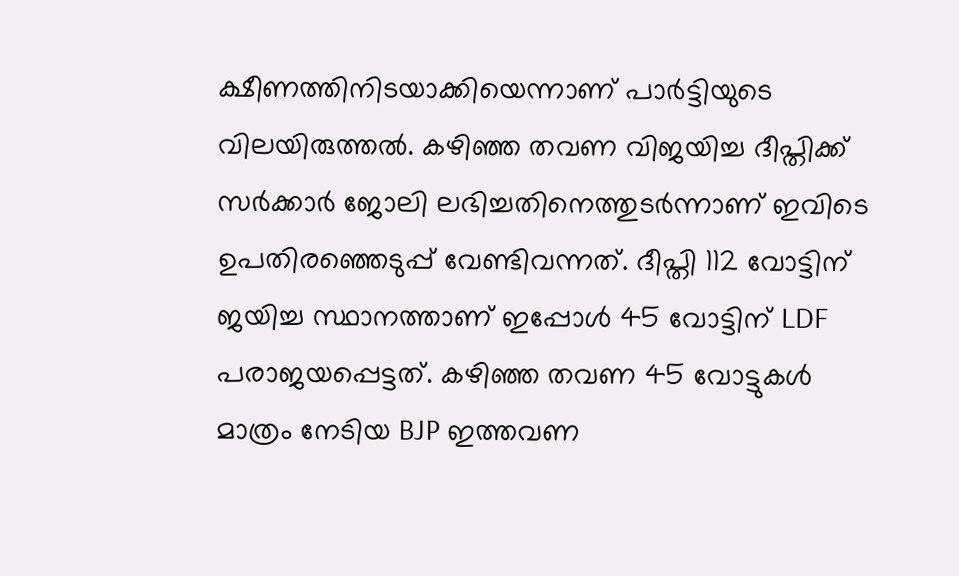ക്ഷീണത്തിനിടയാക്കിയെന്നാണ് പാർട്ടിയുടെ വിലയിരുത്തൽ. കഴിഞ്ഞ തവണ വിജയിച്ച ദീപ്തിക്ക് സർക്കാർ ജോലി ലഭിച്ചതിനെത്തുടർന്നാണ് ഇവിടെ ഉപതിരഞ്ഞെടുപ്പ് വേണ്ടിവന്നത്. ദീപ്തി 112 വോട്ടിന് ജയിച്ച സ്ഥാനത്താണ് ഇപ്പോൾ 45 വോട്ടിന് LDF പരാജയപ്പെട്ടത്. കഴിഞ്ഞ തവണ 45 വോട്ടുകൾ മാത്രം നേടിയ BJP ഇത്തവണ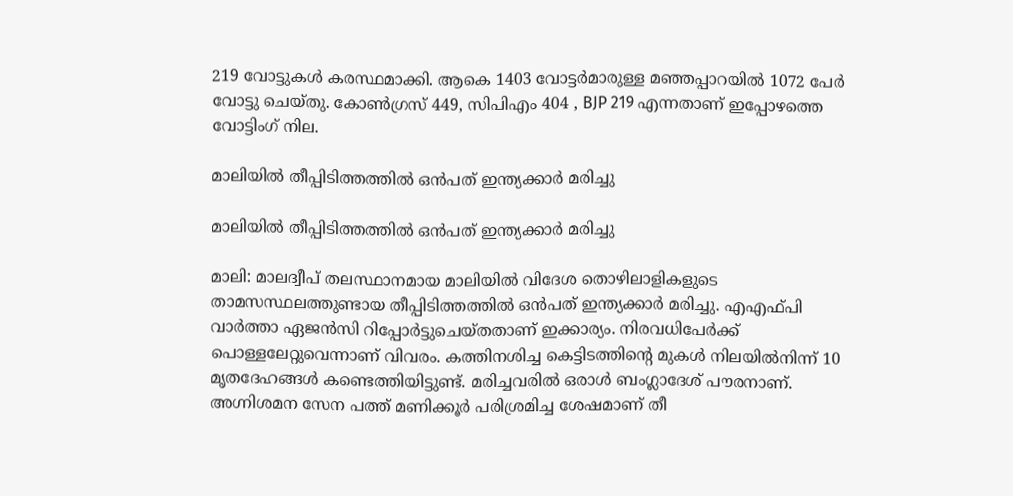219 വോട്ടുകൾ കരസ്ഥമാക്കി. ആകെ 1403 വോട്ടർമാരുള്ള മഞ്ഞപ്പാറയിൽ 1072 പേർ വോട്ടു ചെയ്തു. കോൺഗ്രസ് 449, സിപിഎം 404 , BJP 219 എന്നതാണ് ഇപ്പോഴത്തെ വോട്ടിംഗ് നില.

മാലിയില്‍ തീപ്പിടിത്തത്തില്‍ ഒന്‍പത് ഇന്ത്യക്കാര്‍ മരിച്ചു

മാലിയില്‍ തീപ്പിടിത്തത്തില്‍ ഒന്‍പത് ഇന്ത്യക്കാര്‍ മരിച്ചു

മാലി: മാലദ്വീപ് തലസ്ഥാനമായ മാലിയില്‍ വിദേശ തൊഴിലാളികളുടെ താമസസ്ഥലത്തുണ്ടായ തീപ്പിടിത്തത്തില്‍ ഒന്‍പത് ഇന്ത്യക്കാര്‍ മരിച്ചു. എഎഫ്പി വാര്‍ത്താ ഏജന്‍സി റിപ്പോര്‍ട്ടുചെയ്തതാണ് ഇക്കാര്യം. നിരവധിപേര്‍ക്ക് പൊള്ളലേറ്റുവെന്നാണ് വിവരം. കത്തിനശിച്ച കെട്ടിടത്തിന്റെ മുകള്‍ നിലയില്‍നിന്ന് 10 മൃതദേഹങ്ങള്‍ കണ്ടെത്തിയിട്ടുണ്ട്. മരിച്ചവരില്‍ ഒരാള്‍ ബംഗ്ലാദേശ് പൗരനാണ്. അഗ്നിശമന സേന പത്ത് മണിക്കൂര്‍ പരിശ്രമിച്ച ശേഷമാണ് തീ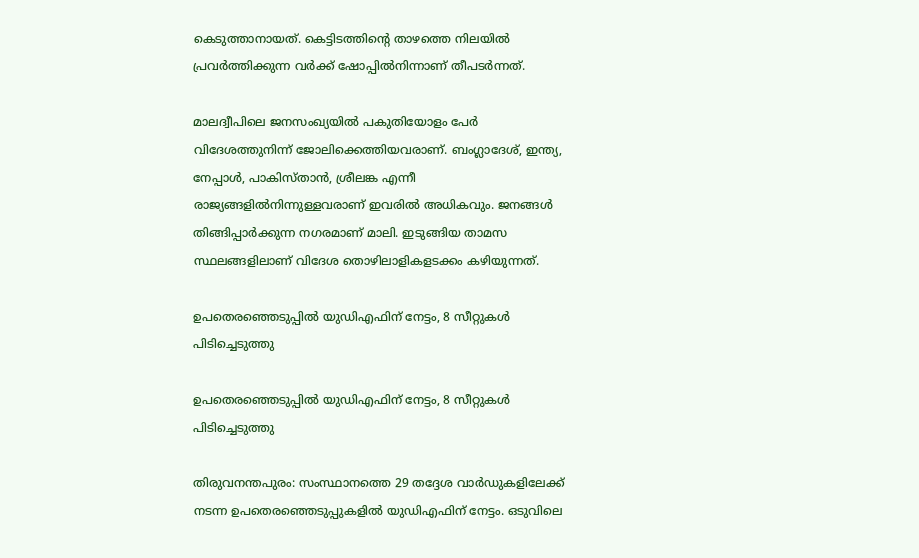കെടുത്താനായത്. കെട്ടിടത്തിന്റെ താഴത്തെ നിലയില്‍ പ്രവര്‍ത്തിക്കുന്ന വര്‍ക്ക് ഷോപ്പില്‍നിന്നാണ് തീപടര്‍ന്നത്.

മാലദ്വീപിലെ ജനസംഖ്യയില്‍ പകുതിയോളം പേര്‍ വിദേശത്തുനിന്ന് ജോലിക്കെത്തിയവരാണ്. ബംഗ്ലാദേശ്, ഇന്ത്യ, നേപ്പാള്‍, പാകിസ്താന്‍, ശ്രീലങ്ക എന്നീ രാജ്യങ്ങളില്‍നിന്നുള്ളവരാണ് ഇവരില്‍ അധികവും. ജനങ്ങള്‍ തിങ്ങിപ്പാര്‍ക്കുന്ന നഗരമാണ് മാലി. ഇടുങ്ങിയ താമസ സ്ഥലങ്ങളിലാണ് വിദേശ തൊഴിലാളികളടക്കം കഴിയുന്നത്.

ഉപതെരഞ്ഞെടുപ്പിൽ യുഡിഎഫിന് നേട്ടം, 8 സീറ്റുകൾ പിടിച്ചെടുത്തു

ഉപതെരഞ്ഞെടുപ്പിൽ യുഡിഎഫിന് നേട്ടം, 8 സീറ്റുകൾ പിടിച്ചെടുത്തു

തിരുവനന്തപുരം: സംസ്ഥാനത്തെ 29 തദ്ദേശ വാർഡുകളിലേക്ക് നടന്ന ഉപതെരഞ്ഞെടുപ്പുകളിൽ യുഡിഎഫിന് നേട്ടം. ഒടുവിലെ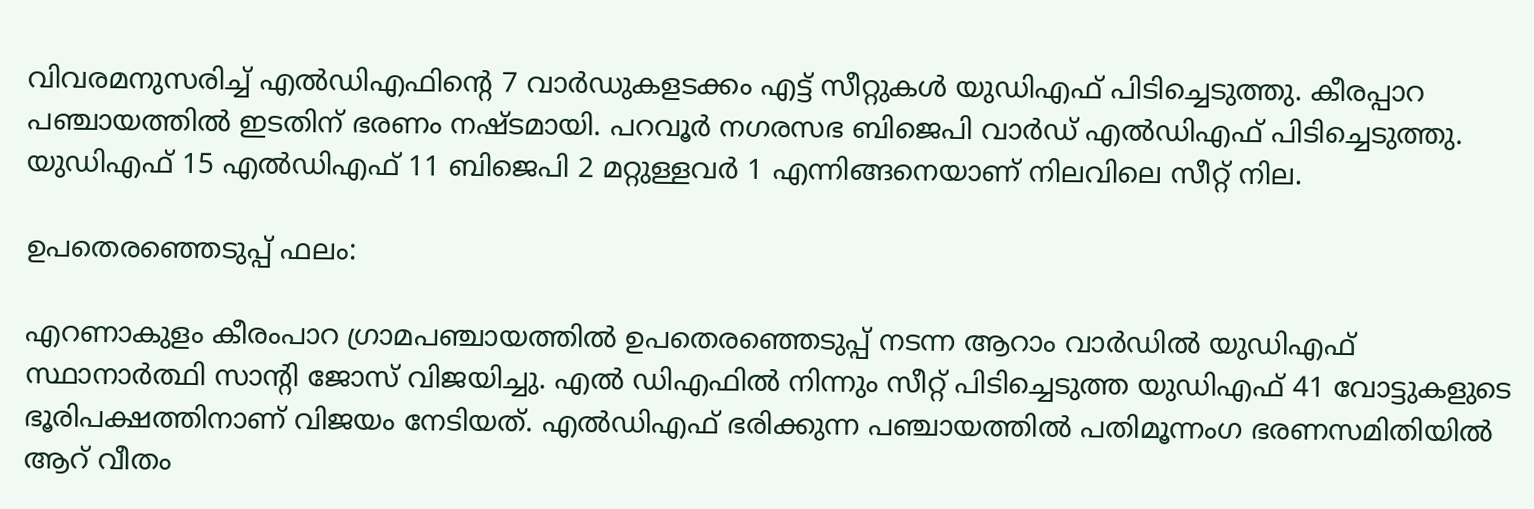വിവരമനുസരിച്ച് എൽഡിഎഫിന്റെ 7 വാർഡുകളടക്കം എട്ട് സീറ്റുകൾ യുഡിഎഫ് പിടിച്ചെടുത്തു. കീരപ്പാറ പഞ്ചായത്തിൽ ഇടതിന് ഭരണം നഷ്ടമായി. പറവൂർ നഗരസഭ ബിജെപി വാർഡ് എൽഡിഎഫ് പിടിച്ചെടുത്തു. യുഡിഎഫ് 15 എൽഡിഎഫ് 11 ബിജെപി 2 മറ്റുള്ളവർ 1 എന്നിങ്ങനെയാണ് നിലവിലെ സീറ്റ് നില.

ഉപതെരഞ്ഞെടുപ്പ് ഫലം:

എറണാകുളം കീരംപാറ ഗ്രാമപഞ്ചായത്തിൽ ഉപതെരഞ്ഞെടുപ്പ് നടന്ന ആറാം വാർഡിൽ യുഡിഎഫ് സ്ഥാനാർത്ഥി സാന്റി ജോസ് വിജയിച്ചു. എൽ ഡിഎഫിൽ നിന്നും സീറ്റ് പിടിച്ചെടുത്ത യുഡിഎഫ് 41 വോട്ടുകളുടെ ഭൂരിപക്ഷത്തിനാണ് വിജയം നേടിയത്. എൽഡിഎഫ് ഭരിക്കുന്ന പഞ്ചായത്തിൽ പതിമൂന്നംഗ ഭരണസമിതിയിൽ ആറ് വീതം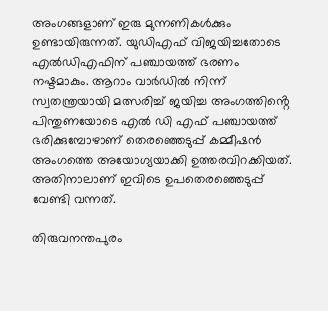അംഗങ്ങളാണ് ഇരു മുന്നണികൾക്കും ഉണ്ടായിരുന്നത്. യുഡിഎഫ് വിജയിച്ചതോടെ എൽഡിഎഫിന് പഞ്ചായത്ത് ഭരണം നഷ്ടമാകും. ആറാം വാർഡിൽ നിന്ന് സ്വതന്ത്രയായി മത്സരിച്ച് ജയിച്ച അംഗത്തിൻ്റെ പിന്തുണയോടെ എൽ ഡി എഫ് പഞ്ചായത്ത് ഭരിക്കുമ്പോഴാണ് തെരഞ്ഞെടുപ്പ് കമ്മീഷൻ അംഗത്തെ അയോഗ്യയാക്കി ഉത്തരവിറക്കിയത്. അതിനാലാണ് ഇവിടെ ഉപതെരഞ്ഞെടുപ്പ് വേണ്ടി വന്നത്.

തിരുവനന്തപുരം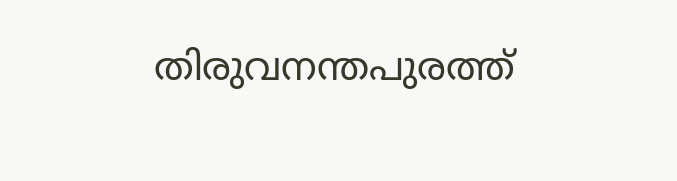തിരുവനന്തപുരത്ത്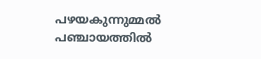പഴയകുന്നുമ്മൽ പഞ്ചായത്തിൽ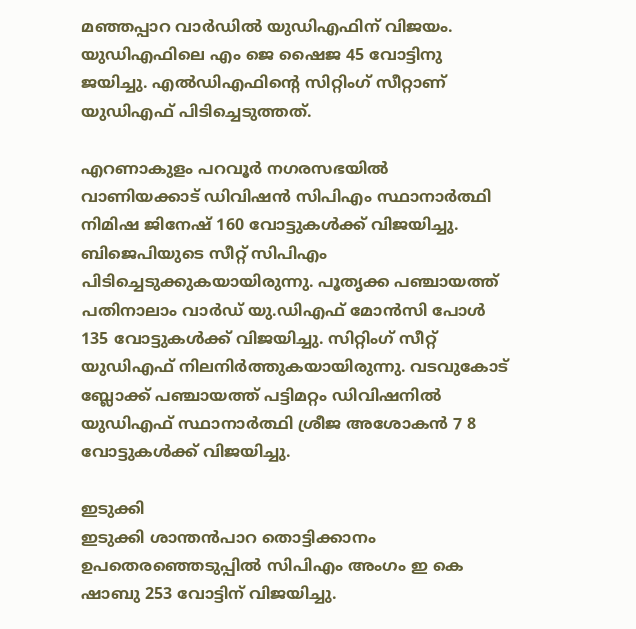മഞ്ഞപ്പാറ വാർഡിൽ യുഡിഎഫിന് വിജയം. യുഡിഎഫിലെ എം ജെ ഷൈജ 45 വോട്ടിനു ജയിച്ചു. എൽഡിഎഫിന്റെ സിറ്റിംഗ് സീറ്റാണ് യുഡിഎഫ് പിടിച്ചെടുത്തത്.

എറണാകുളം പറവൂർ നഗരസഭയിൽ വാണിയക്കാട് ഡിവിഷൻ സിപിഎം സ്ഥാനാർത്ഥി നിമിഷ ജിനേഷ് 160 വോട്ടുകൾക്ക് വിജയിച്ചു. ബിജെപിയുടെ സീറ്റ് സിപിഎം പിടിച്ചെടുക്കുകയായിരുന്നു. പൂതൃക്ക പഞ്ചായത്ത് പതിനാലാം വാർഡ് യു.ഡിഎഫ് മോൻസി പോൾ 135 വോട്ടുകൾക്ക് വിജയിച്ചു. സിറ്റിംഗ് സീറ്റ് യുഡിഎഫ് നിലനിർത്തുകയായിരുന്നു. വടവുകോട് ബ്ലോക്ക് പഞ്ചായത്ത് പട്ടിമറ്റം ഡിവിഷനിൽ യുഡിഎഫ് സ്ഥാനാർത്ഥി ശ്രീജ അശോകൻ 7 8 വോട്ടുകൾക്ക് വിജയിച്ചു.

ഇടുക്കി
ഇടുക്കി ശാന്തൻപാറ തൊട്ടിക്കാനം ഉപതെരഞ്ഞെടുപ്പിൽ സിപിഎം അംഗം ഇ കെ ഷാബു 253 വോട്ടിന് വിജയിച്ചു.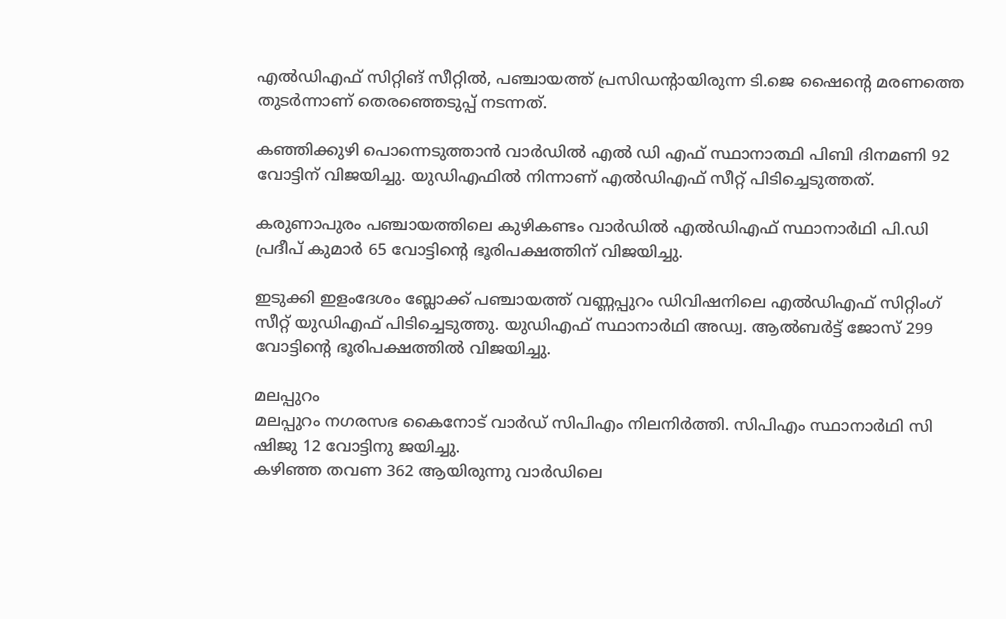എൽഡിഎഫ് സിറ്റിങ് സീറ്റിൽ, പഞ്ചായത്ത് പ്രസിഡന്റായിരുന്ന ടി.ജെ ഷൈന്റെ മരണത്തെ തുടർന്നാണ് തെരഞ്ഞെടുപ്പ് നടന്നത്.

കഞ്ഞിക്കുഴി പൊന്നെടുത്താൻ വാർഡിൽ എൽ ഡി എഫ് സ്ഥാനാത്ഥി പിബി ദിനമണി 92 വോട്ടിന് വിജയിച്ചു. യുഡിഎഫിൽ നിന്നാണ് എൽഡിഎഫ് സീറ്റ് പിടിച്ചെടുത്തത്.

കരുണാപുരം പഞ്ചായത്തിലെ കുഴികണ്ടം വാർഡിൽ എൽഡിഎഫ് സ്ഥാനാർഥി പി.ഡി പ്രദീപ് കുമാർ 65 വോട്ടിന്റെ ഭൂരിപക്ഷത്തിന് വിജയിച്ചു.

ഇടുക്കി ഇളംദേശം ബ്ലോക്ക് പഞ്ചായത്ത് വണ്ണപ്പുറം ഡിവിഷനിലെ എൽഡിഎഫ് സിറ്റിംഗ് സീറ്റ് യുഡിഎഫ് പിടിച്ചെടുത്തു. യുഡിഎഫ് സ്ഥാനാർഥി അഡ്വ. ആൽബർട്ട് ജോസ് 299 വോട്ടിന്റെ ഭൂരിപക്ഷത്തിൽ വിജയിച്ചു.

മലപ്പുറം
മലപ്പുറം നഗരസഭ കൈനോട് വാർഡ് സിപിഎം നിലനിർത്തി. സിപിഎം സ്ഥാനാർഥി സി ഷിജു 12 വോട്ടിനു ജയിച്ചു.
കഴിഞ്ഞ തവണ 362 ആയിരുന്നു വാർഡിലെ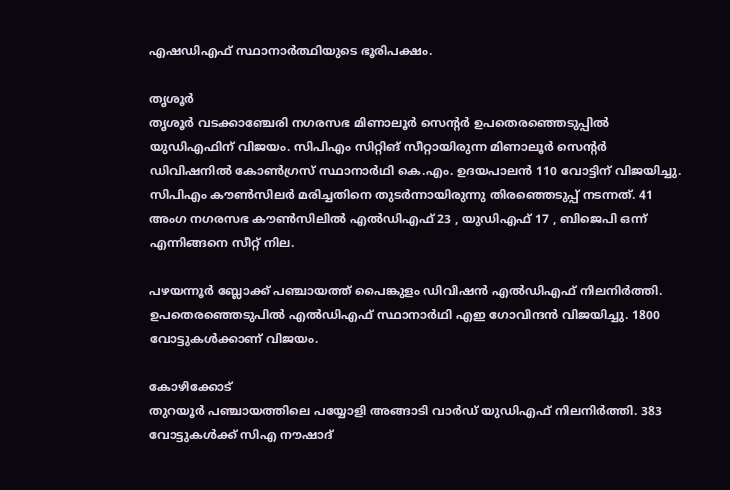എഷഡിഎഫ് സ്ഥാനാർത്ഥിയുടെ ഭൂരിപക്ഷം.

തൃശൂർ
തൃശൂർ വടക്കാഞ്ചേരി നഗരസഭ മിണാലൂർ സെന്റർ ഉപതെരഞ്ഞെടുപ്പിൽ യുഡിഎഫിന് വിജയം. സിപിഎം സിറ്റിങ് സീറ്റായിരുന്ന മിണാലൂർ സെന്റർ ഡിവിഷനിൽ കോൺഗ്രസ് സ്ഥാനാർഥി കെ.എം. ഉദയപാലൻ 110 വോട്ടിന് വിജയിച്ചു. സിപിഎം കൗൺസിലർ മരിച്ചതിനെ തുടർന്നായിരുന്നു തിരഞ്ഞെടുപ്പ് നടന്നത്. 41 അംഗ നഗരസഭ കൗൺസിലിൽ എൽഡിഎഫ് 23 , യുഡിഎഫ് 17 , ബിജെപി ഒന്ന് എന്നിങ്ങനെ സീറ്റ് നില.

പഴയന്നൂർ ബ്ലോക്ക് പഞ്ചായത്ത് പൈങ്കുളം ഡിവിഷൻ എൽഡിഎഫ് നിലനിർത്തി. ഉപതെരഞ്ഞെടുപിൽ എൽഡിഎഫ് സ്ഥാനാർഥി എഇ ഗോവിന്ദൻ വിജയിച്ചു. 1800 വോട്ടുകൾക്കാണ് വിജയം.

കോഴിക്കോട്
തുറയൂർ പഞ്ചായത്തിലെ പയ്യോളി അങ്ങാടി വാർഡ് യുഡിഎഫ് നിലനിർത്തി. 383 വോട്ടുകൾക്ക് സിഎ നൗഷാദ്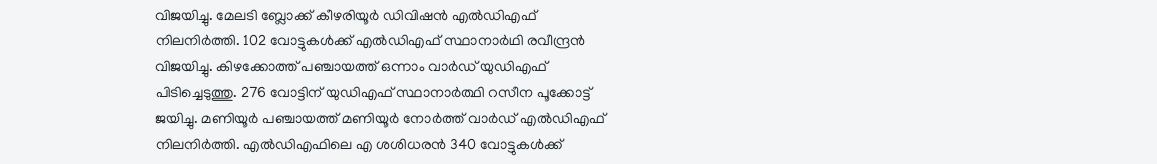വിജയിച്ചു. മേലടി ബ്ലോക്ക് കീഴരിയൂർ ഡിവിഷൻ എൽഡിഎഫ് നിലനിർത്തി. 102 വോട്ടുകൾക്ക് എൽഡിഎഫ് സ്ഥാനാർഥി രവീന്ദ്രൻ വിജയിച്ചു. കിഴക്കോത്ത് പഞ്ചായത്ത് ഒന്നാം വാർഡ് യുഡിഎഫ് പിടിച്ചെടുത്തു. 276 വോട്ടിന് യുഡിഎഫ് സ്ഥാനാർത്ഥി റസീന പൂക്കോട്ട് ജയിച്ചു. മണിയൂർ പഞ്ചായത്ത് മണിയൂർ നോർത്ത് വാർഡ് എൽഡിഎഫ് നിലനിർത്തി. എൽഡിഎഫിലെ എ ശശിധരൻ 340 വോട്ടുകൾക്ക്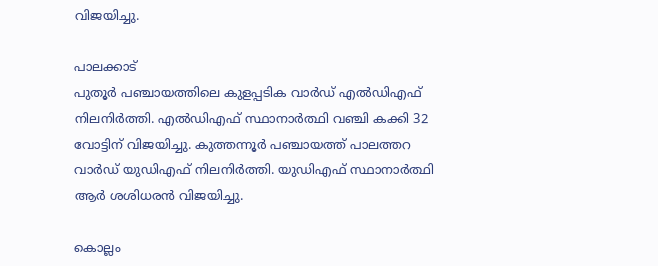വിജയിച്ചു.

പാലക്കാട്
പുതൂർ പഞ്ചായത്തിലെ കുളപ്പടിക വാർഡ് എൽഡിഎഫ് നിലനിർത്തി. എൽഡിഎഫ് സ്ഥാനാർത്ഥി വഞ്ചി കക്കി 32 വോട്ടിന് വിജയിച്ചു. കുത്തന്നൂർ പഞ്ചായത്ത് പാലത്തറ വാർഡ് യുഡിഎഫ് നിലനിർത്തി. യുഡിഎഫ് സ്ഥാനാർത്ഥി ആർ ശശിധരൻ വിജയിച്ചു.

കൊല്ലം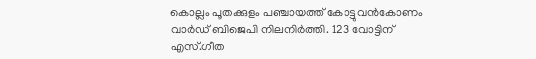കൊല്ലം പൂതക്കുളം പഞ്ചായത്ത് കോട്ടുവൻകോണം വാർഡ് ബിജെപി നിലനിർത്തി. 123 വോട്ടിന് എസ്.ഗീത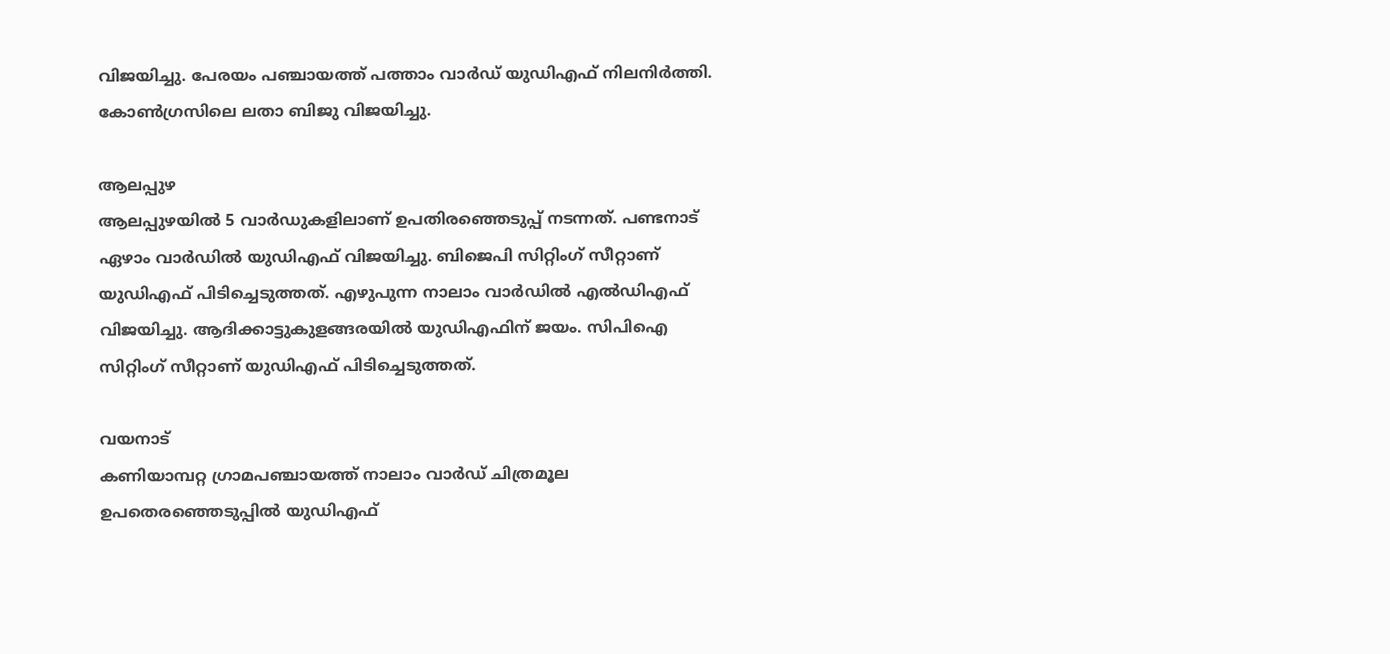വിജയിച്ചു. പേരയം പഞ്ചായത്ത് പത്താം വാർഡ് യുഡിഎഫ് നിലനിർത്തി. കോൺഗ്രസിലെ ലതാ ബിജു വിജയിച്ചു.

ആലപ്പുഴ
ആലപ്പുഴയിൽ 5 വാർഡുകളിലാണ് ഉപതിരഞ്ഞെടുപ്പ് നടന്നത്. പണ്ടനാട് ഏഴാം വാർഡിൽ യുഡിഎഫ് വിജയിച്ചു. ബിജെപി സിറ്റിംഗ് സീറ്റാണ് യുഡിഎഫ് പിടിച്ചെടുത്തത്. എഴുപുന്ന നാലാം വാർഡിൽ എൽഡിഎഫ് വിജയിച്ചു. ആദിക്കാട്ടുകുളങ്ങരയിൽ യുഡിഎഫിന് ജയം. സിപിഐ സിറ്റിംഗ് സീറ്റാണ് യുഡിഎഫ് പിടിച്ചെടുത്തത്.

വയനാട്
കണിയാമ്പറ്റ ഗ്രാമപഞ്ചായത്ത് നാലാം വാർഡ് ചിത്രമൂല ഉപതെരഞ്ഞെടുപ്പിൽ യുഡിഎഫ്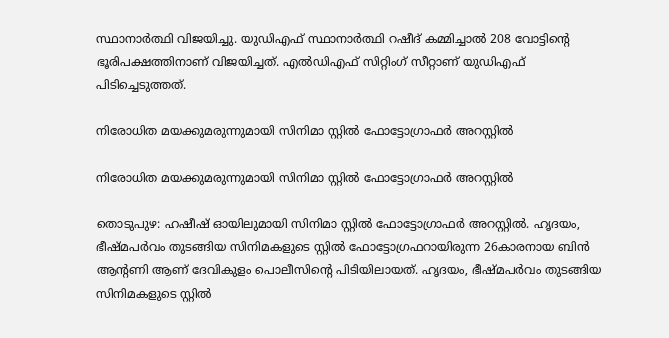സ്ഥാനാർത്ഥി വിജയിച്ചു. യുഡിഎഫ് സ്ഥാനാർത്ഥി റഷീദ് കമ്മിച്ചാൽ 208 വോട്ടിൻ്റെ ഭൂരിപക്ഷത്തിനാണ് വിജയിച്ചത്. എൽഡിഎഫ് സിറ്റിംഗ് സീറ്റാണ് യുഡിഎഫ് പിടിച്ചെടുത്തത്.

നിരോധിത മയക്കുമരുന്നുമായി സിനിമാ സ്റ്റില്‍ ഫോട്ടോഗ്രാഫര്‍ അറസ്റ്റിൽ

നിരോധിത മയക്കുമരുന്നുമായി സിനിമാ സ്റ്റില്‍ ഫോട്ടോഗ്രാഫര്‍ അറസ്റ്റിൽ

തൊടുപുഴ: ഹഷീഷ് ഓയിലുമായി സിനിമാ സ്റ്റില്‍ ഫോട്ടോഗ്രാഫര്‍ അറസ്റ്റില്‍. ഹൃദയം, ഭീഷ്മപര്‍വം തുടങ്ങിയ സിനിമകളുടെ സ്റ്റില്‍ ഫോട്ടോഗ്രഫറായിരുന്ന 26കാരനായ ബിന്‍ ആന്റണി ആണ് ദേവികുളം പൊലീസിന്റെ പിടിയിലായത്. ഹൃദയം, ഭീഷ്മപര്‍വം തുടങ്ങിയ സിനിമകളുടെ സ്റ്റില്‍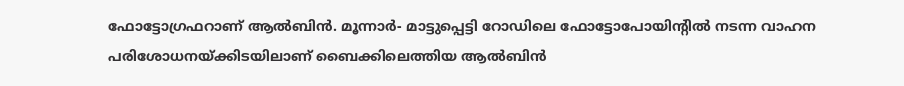ഫോട്ടോഗ്രഫറാണ് ആല്‍ബിന്‍. മൂന്നാര്‍- മാട്ടുപ്പെട്ടി റോഡിലെ ഫോട്ടോപോയിന്റില്‍ നടന്ന വാഹന പരിശോധനയ്ക്കിടയിലാണ് ബൈക്കിലെത്തിയ ആല്‍ബിന്‍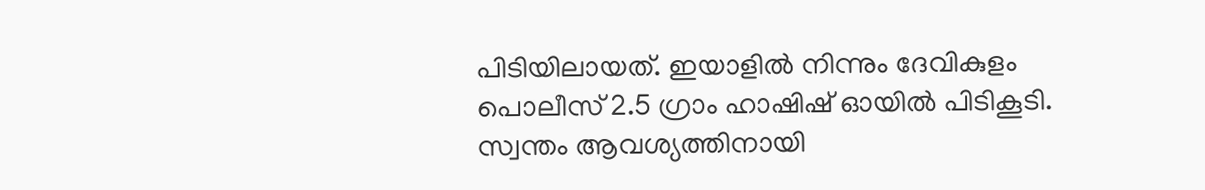പിടിയിലായത്. ഇയാളില്‍ നിന്നും ദേവികുളം പൊലീസ് 2.5 ഗ്രാം ഹാഷിഷ് ഓയില്‍ പിടികൂടി. സ്വന്തം ആവശ്യത്തിനായി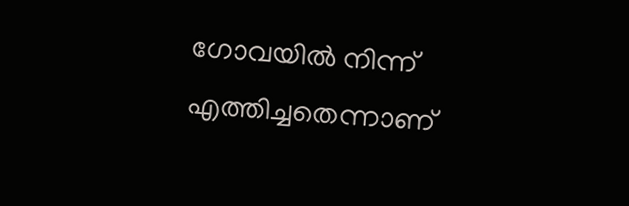ഗോവയില്‍ നിന്ന് എത്തിച്ചതെന്നാണ്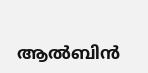ആല്‍ബിന്‍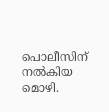പൊലീസിന് നല്‍കിയ മൊഴി.